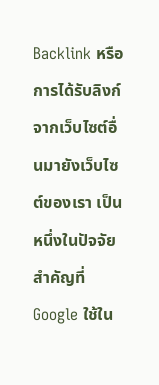Backlink หรือการได้รับลิงก์จากเว็บไซต์อื่นมายังเว็บไซต์ของเรา เป็นหนึ่งในปัจจัยสำคัญที่ Google ใช้ใน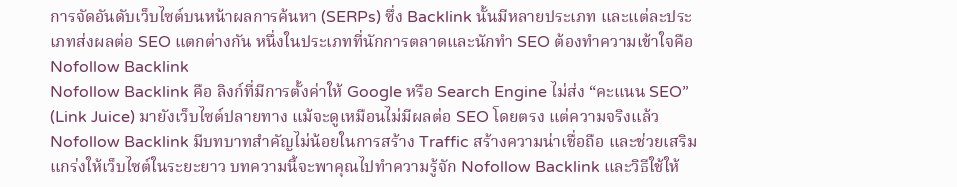การจัดอันดับเว็บไซต์บนหน้าผลการค้นหา (SERPs) ซึ่ง Backlink นั้นมีหลายประเภท และแต่ละประเภทส่งผลต่อ SEO แตกต่างกัน หนึ่งในประเภทที่นักการตลาดและนักทำ SEO ต้องทำความเข้าใจคือ Nofollow Backlink
Nofollow Backlink คือ ลิงก์ที่มีการตั้งค่าให้ Google หรือ Search Engine ไม่ส่ง “คะแนน SEO” (Link Juice) มายังเว็บไซต์ปลายทาง แม้จะดูเหมือนไม่มีผลต่อ SEO โดยตรง แต่ความจริงแล้ว Nofollow Backlink มีบทบาทสำคัญไม่น้อยในการสร้าง Traffic สร้างความน่าเชื่อถือ และช่วยเสริมแกร่งให้เว็บไซต์ในระยะยาว บทความนี้จะพาคุณไปทำความรู้จัก Nofollow Backlink และวิธีใช้ให้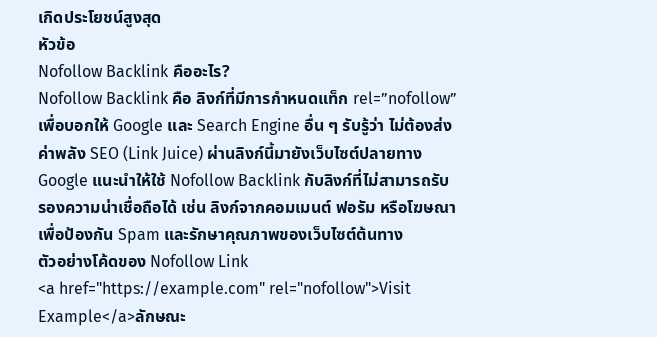เกิดประโยชน์สูงสุด
หัวข้อ
Nofollow Backlink คืออะไร?
Nofollow Backlink คือ ลิงก์ที่มีการกำหนดแท็ก rel=”nofollow” เพื่อบอกให้ Google และ Search Engine อื่น ๆ รับรู้ว่า ไม่ต้องส่งค่าพลัง SEO (Link Juice) ผ่านลิงก์นี้มายังเว็บไซต์ปลายทาง
Google แนะนำให้ใช้ Nofollow Backlink กับลิงก์ที่ไม่สามารถรับรองความน่าเชื่อถือได้ เช่น ลิงก์จากคอมเมนต์ ฟอรัม หรือโฆษณา เพื่อป้องกัน Spam และรักษาคุณภาพของเว็บไซต์ต้นทาง
ตัวอย่างโค้ดของ Nofollow Link
<a href="https://example.com" rel="nofollow">Visit Example</a>ลักษณะ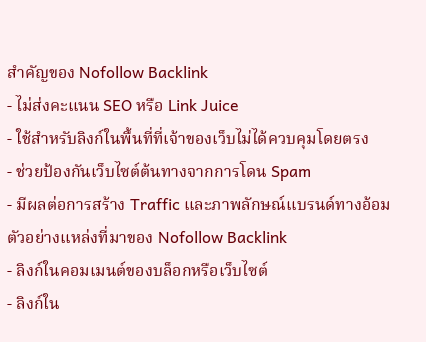สำคัญของ Nofollow Backlink
- ไม่ส่งคะแนน SEO หรือ Link Juice
- ใช้สำหรับลิงก์ในพื้นที่ที่เจ้าของเว็บไม่ได้ควบคุมโดยตรง
- ช่วยป้องกันเว็บไซต์ต้นทางจากการโดน Spam
- มีผลต่อการสร้าง Traffic และภาพลักษณ์แบรนด์ทางอ้อม
ตัวอย่างแหล่งที่มาของ Nofollow Backlink
- ลิงก์ในคอมเมนต์ของบล็อกหรือเว็บไซต์
- ลิงก์ใน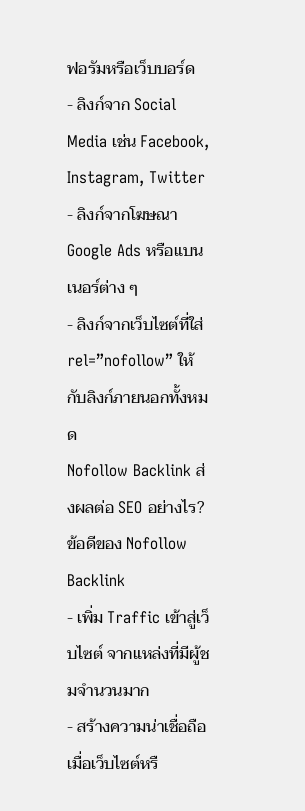ฟอรัมหรือเว็บบอร์ด
- ลิงก์จาก Social Media เช่น Facebook, Instagram, Twitter
- ลิงก์จากโฆษณา Google Ads หรือแบนเนอร์ต่าง ๆ
- ลิงก์จากเว็บไซต์ที่ใส่ rel=”nofollow” ให้กับลิงก์ภายนอกทั้งหมด
Nofollow Backlink ส่งผลต่อ SEO อย่างไร?
ข้อดีของ Nofollow Backlink
- เพิ่ม Traffic เข้าสู่เว็บไซต์ จากแหล่งที่มีผู้ชมจำนวนมาก
- สร้างความน่าเชื่อถือ เมื่อเว็บไซต์หรื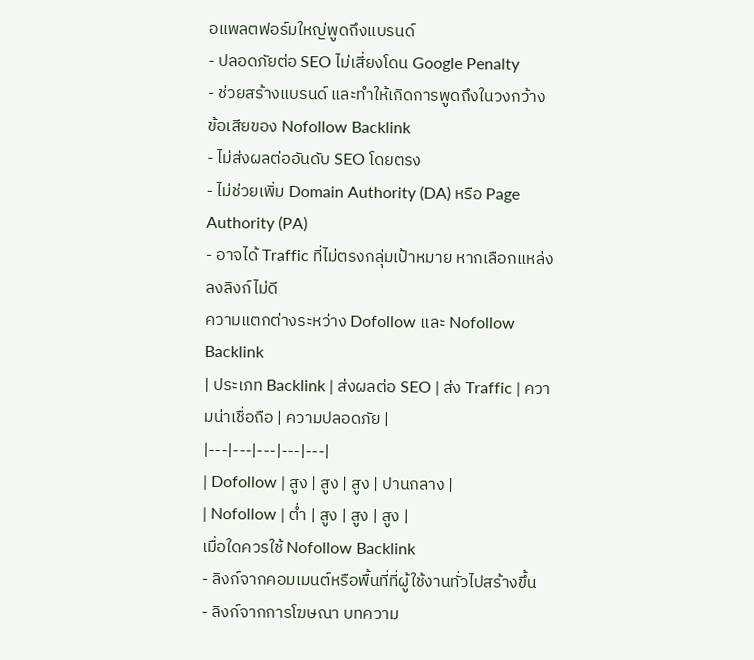อแพลตฟอร์มใหญ่พูดถึงแบรนด์
- ปลอดภัยต่อ SEO ไม่เสี่ยงโดน Google Penalty
- ช่วยสร้างแบรนด์ และทำให้เกิดการพูดถึงในวงกว้าง
ข้อเสียของ Nofollow Backlink
- ไม่ส่งผลต่ออันดับ SEO โดยตรง
- ไม่ช่วยเพิ่ม Domain Authority (DA) หรือ Page Authority (PA)
- อาจได้ Traffic ที่ไม่ตรงกลุ่มเป้าหมาย หากเลือกแหล่งลงลิงก์ไม่ดี
ความแตกต่างระหว่าง Dofollow และ Nofollow Backlink
| ประเภท Backlink | ส่งผลต่อ SEO | ส่ง Traffic | ความน่าเชื่อถือ | ความปลอดภัย |
|---|---|---|---|---|
| Dofollow | สูง | สูง | สูง | ปานกลาง |
| Nofollow | ต่ำ | สูง | สูง | สูง |
เมื่อใดควรใช้ Nofollow Backlink
- ลิงก์จากคอมเมนต์หรือพื้นที่ที่ผู้ใช้งานทั่วไปสร้างขึ้น
- ลิงก์จากการโฆษณา บทความ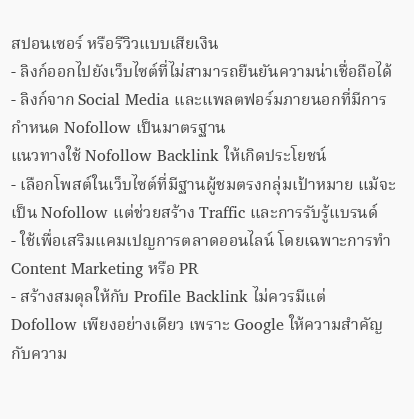สปอนเซอร์ หรือรีวิวแบบเสียเงิน
- ลิงก์ออกไปยังเว็บไซต์ที่ไม่สามารถยืนยันความน่าเชื่อถือได้
- ลิงก์จาก Social Media และแพลตฟอร์มภายนอกที่มีการกำหนด Nofollow เป็นมาตรฐาน
แนวทางใช้ Nofollow Backlink ให้เกิดประโยชน์
- เลือกโพสต์ในเว็บไซต์ที่มีฐานผู้ชมตรงกลุ่มเป้าหมาย แม้จะเป็น Nofollow แต่ช่วยสร้าง Traffic และการรับรู้แบรนด์
- ใช้เพื่อเสริมแคมเปญการตลาดออนไลน์ โดยเฉพาะการทำ Content Marketing หรือ PR
- สร้างสมดุลให้กับ Profile Backlink ไม่ควรมีแต่ Dofollow เพียงอย่างเดียว เพราะ Google ให้ความสำคัญกับความ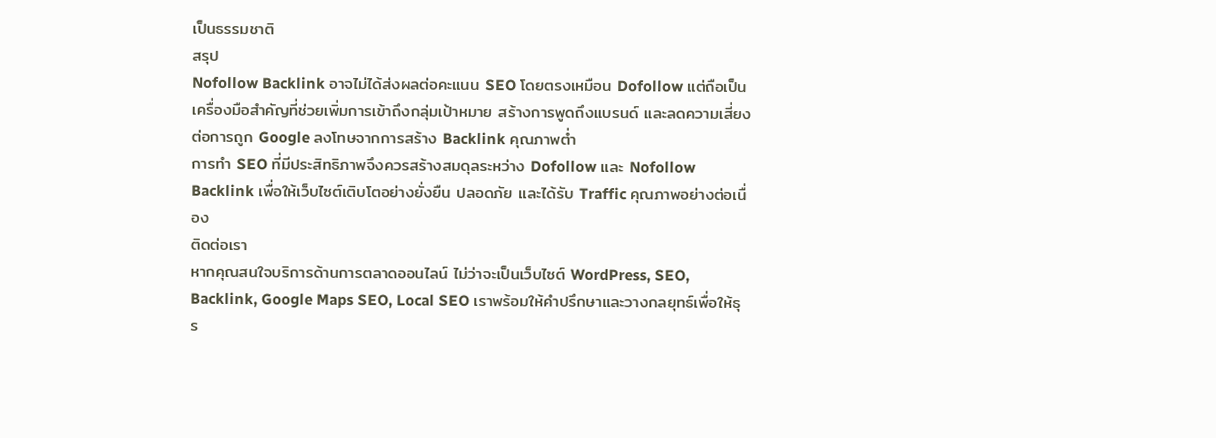เป็นธรรมชาติ
สรุป
Nofollow Backlink อาจไม่ได้ส่งผลต่อคะแนน SEO โดยตรงเหมือน Dofollow แต่ถือเป็นเครื่องมือสำคัญที่ช่วยเพิ่มการเข้าถึงกลุ่มเป้าหมาย สร้างการพูดถึงแบรนด์ และลดความเสี่ยงต่อการถูก Google ลงโทษจากการสร้าง Backlink คุณภาพต่ำ
การทำ SEO ที่มีประสิทธิภาพจึงควรสร้างสมดุลระหว่าง Dofollow และ Nofollow Backlink เพื่อให้เว็บไซต์เติบโตอย่างยั่งยืน ปลอดภัย และได้รับ Traffic คุณภาพอย่างต่อเนื่อง
ติดต่อเรา
หากคุณสนใจบริการด้านการตลาดออนไลน์ ไม่ว่าจะเป็นเว็บไซต์ WordPress, SEO, Backlink, Google Maps SEO, Local SEO เราพร้อมให้คำปรึกษาและวางกลยุทธ์เพื่อให้ธุร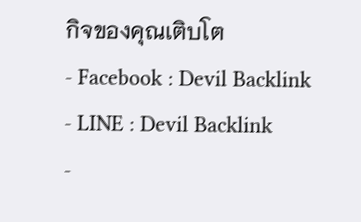กิจของคุณเติบโต
- Facebook : Devil Backlink
- LINE : Devil Backlink
-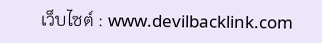เว็บไซต์ : www.devilbacklink.com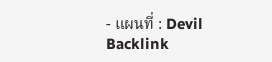- แผนที่ : Devil Backlink